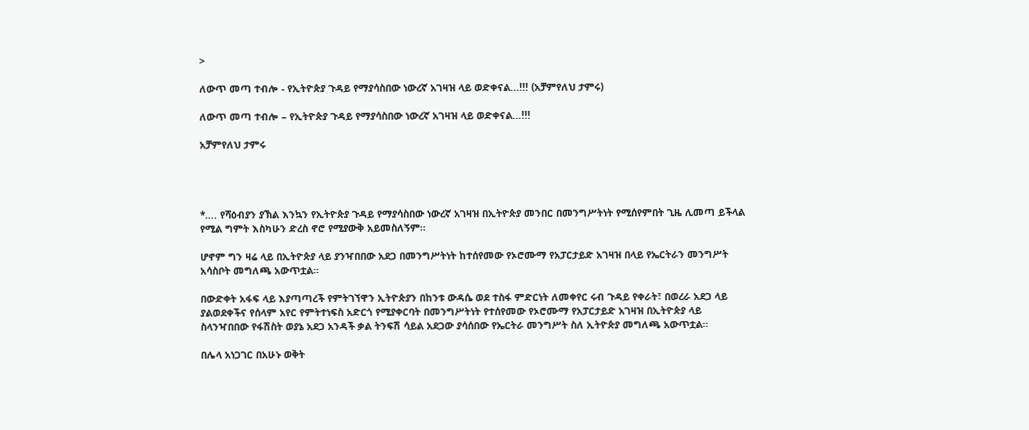>

ለውጥ መጣ ተብሎ - የኢትዮጵያ ጉዳይ የማያሳስበው ነውረኛ አገዛዝ ላይ ወድቀናል...!!! (አቻምየለህ ታምሩ)

ለውጥ መጣ ተብሎ – የኢትዮጵያ ጉዳይ የማያሳስበው ነውረኛ አገዛዝ ላይ ወድቀናል…!!!

አቻምየለህ ታምሩ




*…. የሻዕብያን ያኽል እንኳን የኢትዮጵያ ጉዳይ የማያሳስበው ነውረኛ አገዛዝ በኢትዮጵያ መንበር በመንግሥትነት የሚሰየምበት ጊዜ ሊመጣ ይችላል የሚል ግምት እስካሁን ድረስ ኖሮ የሚያውቅ አይመስለኝም።

ሆኖም ግን ዛሬ ላይ በኢትዮጵያ ላይ ያንዣበበው አደጋ በመንግሥትነት ከተሰየመው የኦሮሙማ የአፓርታይድ አገዛዝ በላይ የኤርትራን መንግሥት አሳስቦት መግለጫ አውጥቷል።

በውድቀት አፋፍ ላይ እያጣጣረች የምትገኘዋን ኢትዮጵያን በከንቱ ውዳሴ ወደ ተስፋ ምድርነት ለመቀየር ሩብ ጉዳይ የቀራት፣ በወረራ አደጋ ላይ ያልወደቀችና የሰላም አየር የምትተነፍስ አድርጎ የሚያቀርባት በመንግሥትነት የተሰየመው የኦሮሙማ የአፓርታይድ አገዛዝ በኢትዮጵያ ላይ ስላንዣበበው የፋሽስት ወያኔ አደጋ አንዳች ቃል ትንፍሽ ሳይል አደጋው ያሳሰበው የኤርትራ መንግሥት ስለ ኢትዮጵያ መግለጫ አውጥቷል።

በሌላ አነጋገር በአሁኑ ወቅት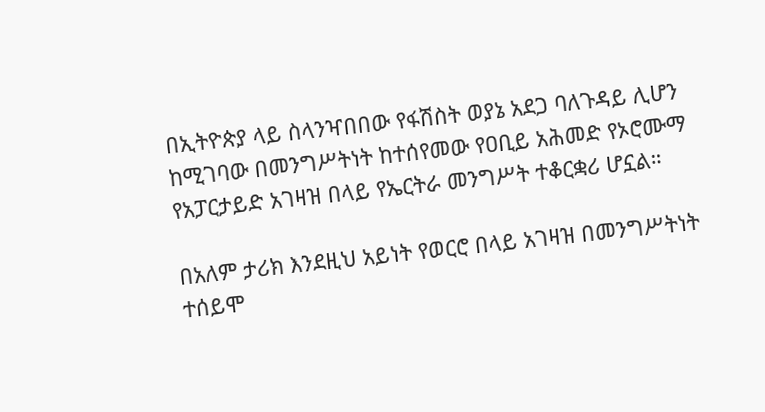በኢትዮጵያ ላይ ስላንዣበበው የፋሽስት ወያኔ አደጋ ባለጉዳይ ሊሆን ከሚገባው በመንግሥትነት ከተሰየመው የዐቢይ አሕመድ የኦሮሙማ የአፓርታይድ አገዛዝ በላይ የኤርትራ መንግሥት ተቆርቋሪ ሆኗል።

በአለም ታሪክ እንደዚህ አይነት የወርሮ በላይ አገዛዝ በመንግሥትነት ተሰይሞ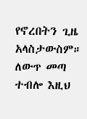የኖረበትን ጊዜ አላስታውስም። ለውጥ መጣ ተብሎ እዚህ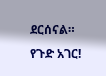ደርሰናል። የጉድ አገር!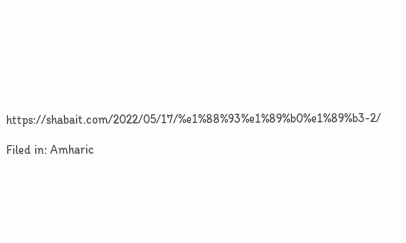https://shabait.com/2022/05/17/%e1%88%93%e1%89%b0%e1%89%b3-2/

Filed in: Amharic